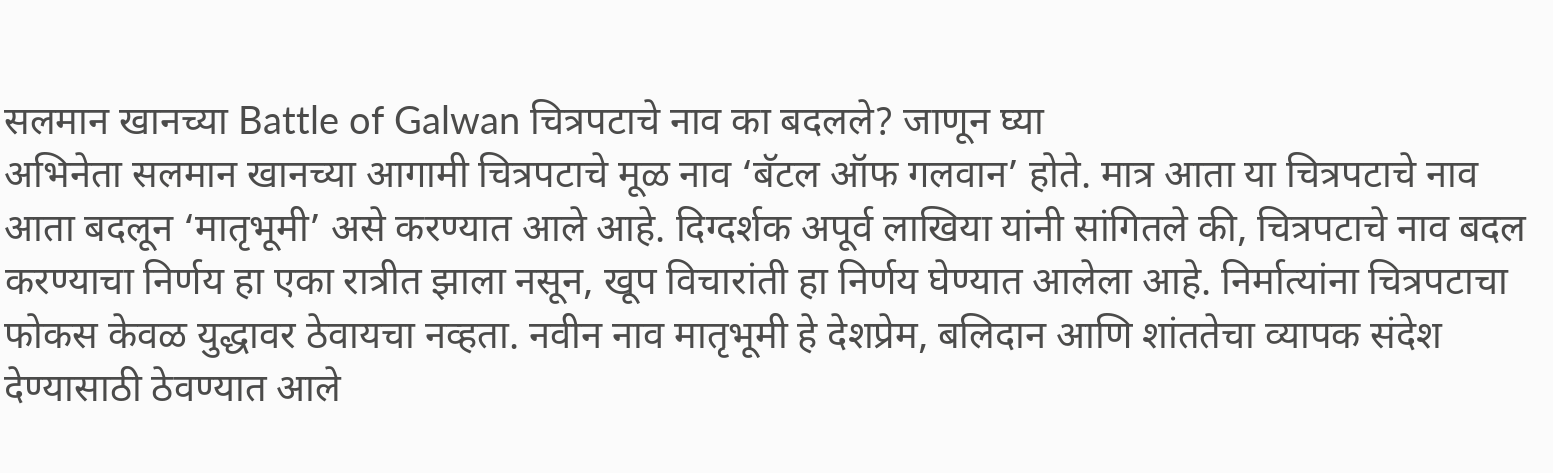सलमान खानच्या Battle of Galwan चित्रपटाचे नाव का बदलले? जाणून घ्या
अभिनेता सलमान खानच्या आगामी चित्रपटाचे मूळ नाव ‘बॅटल ऑफ गलवान’ होते. मात्र आता या चित्रपटाचे नाव आता बदलून ‘मातृभूमी’ असे करण्यात आले आहे. दिग्दर्शक अपूर्व लाखिया यांनी सांगितले की, चित्रपटाचे नाव बदल करण्याचा निर्णय हा एका रात्रीत झाला नसून, खूप विचारांती हा निर्णय घेण्यात आलेला आहे. निर्मात्यांना चित्रपटाचा फोकस केवळ युद्धावर ठेवायचा नव्हता. नवीन नाव मातृभूमी हे देशप्रेम, बलिदान आणि शांततेचा व्यापक संदेश देण्यासाठी ठेवण्यात आले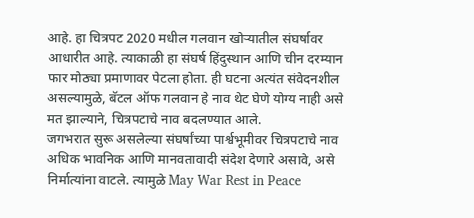आहे. हा चित्रपट 2020 मधील गलवान खोऱ्यातील संघर्षावर आधारीत आहे. त्याकाळी हा संघर्ष हिंदुस्थान आणि चीन दरम्यान फार मोठ्या प्रमाणावर पेटला होता. ही घटना अत्यंत संवेदनशील असल्यामुळे, बॅटल ऑफ गलवान हे नाव थेट घेणे योग्य नाही असे मत झाल्याने, चित्रपटाचे नाव बदलण्यात आले.
जगभरात सुरू असलेल्या संघर्षांच्या पार्श्वभूमीवर चित्रपटाचे नाव अधिक भावनिक आणि मानवतावादी संदेश देणारे असावे, असे निर्मात्यांना वाटले. त्यामुळे May War Rest in Peace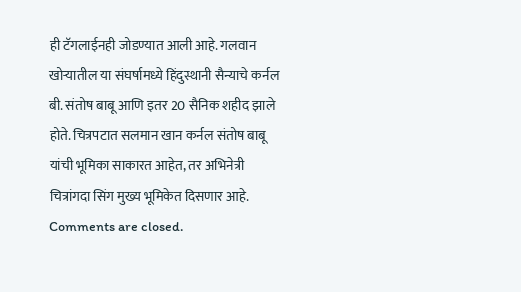ही टॅगलाईनही जोडण्यात आली आहे. गलवान खोऱ्यातील या संघर्षामध्ये हिंदुस्थानी सैन्याचे कर्नल बी. संतोष बाबू आणि इतर 20 सैनिक शहीद झाले होते. चित्रपटात सलमान खान कर्नल संतोष बाबू यांची भूमिका साकारत आहेत, तर अभिनेत्री चित्रांगदा सिंग मुख्य भूमिकेत दिसणार आहे.
Comments are closed.